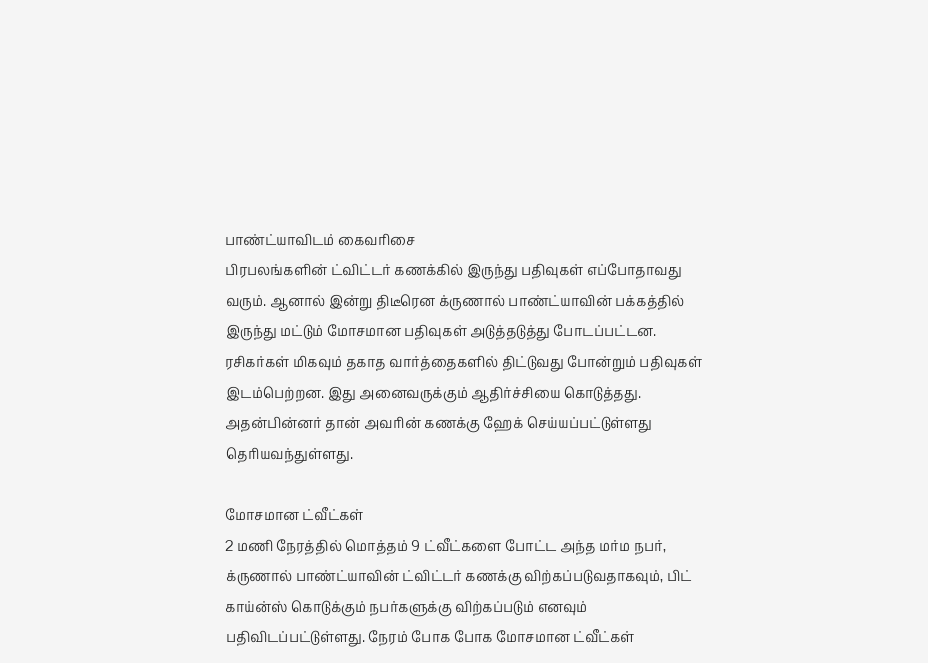பாண்ட்யாவிடம் கைவரிசை
பிரபலங்களின் ட்விட்டர் கணக்கில் இருந்து பதிவுகள் எப்போதாவது வரும். ஆனால் இன்று திடீரென க்ருணால் பாண்ட்யாவின் பக்கத்தில் இருந்து மட்டும் மோசமான பதிவுகள் அடுத்தடுத்து போடப்பட்டன. ரசிகர்கள் மிகவும் தகாத வார்த்தைகளில் திட்டுவது போன்றும் பதிவுகள் இடம்பெற்றன. இது அனைவருக்கும் ஆதிர்ச்சியை கொடுத்தது. அதன்பின்னர் தான் அவரின் கணக்கு ஹேக் செய்யப்பட்டுள்ளது தெரியவந்துள்ளது.

மோசமான ட்வீட்கள்
2 மணி நேரத்தில் மொத்தம் 9 ட்வீட்களை போட்ட அந்த மர்ம நபர், க்ருணால் பாண்ட்யாவின் ட்விட்டர் கணக்கு விற்கப்படுவதாகவும், பிட் காய்ன்ஸ் கொடுக்கும் நபர்களுக்கு விற்கப்படும் எனவும் பதிவிடப்பட்டுள்ளது. நேரம் போக போக மோசமான ட்வீட்கள்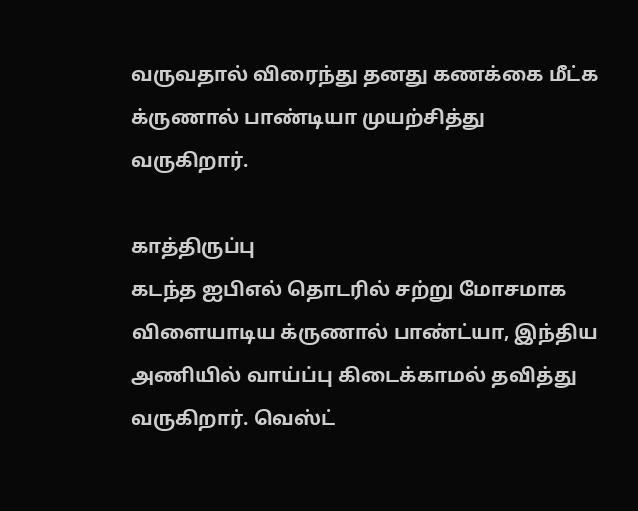வருவதால் விரைந்து தனது கணக்கை மீட்க க்ருணால் பாண்டியா முயற்சித்து வருகிறார்.

காத்திருப்பு
கடந்த ஐபிஎல் தொடரில் சற்று மோசமாக விளையாடிய க்ருணால் பாண்ட்யா, இந்திய அணியில் வாய்ப்பு கிடைக்காமல் தவித்து வருகிறார். வெஸ்ட்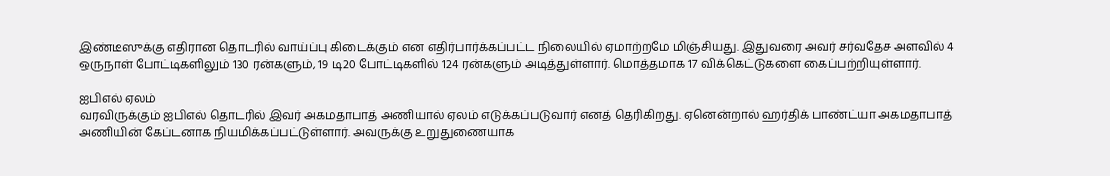இண்டீஸுக்கு எதிரான தொடரில் வாய்ப்பு கிடைக்கும் என எதிர்பார்க்கப்பட்ட நிலையில் ஏமாற்றமே மிஞ்சியது. இதுவரை அவர் சர்வதேச அளவில் 4 ஒருநாள் போட்டிகளிலும் 130 ரன்களும், 19 டி20 போட்டிகளில் 124 ரன்களும் அடித்துள்ளார். மொத்தமாக 17 விக்கெட்டுகளை கைப்பற்றியுள்ளார்.

ஐபிஎல் ஏலம்
வரவிருக்கும் ஐபிஎல் தொடரில் இவர் அகமதாபாத் அணியால் ஏலம் எடுக்கப்படுவார் எனத் தெரிகிறது. ஏனென்றால் ஹர்திக் பாண்ட்யா அகமதாபாத் அணியின் கேப்டனாக நியமிக்கப்பட்டுள்ளார். அவருக்கு உறுதுணையாக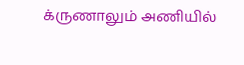க்ருணாலும் அணியில்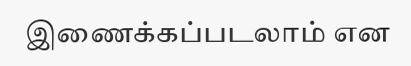இணைக்கப்படலாம் என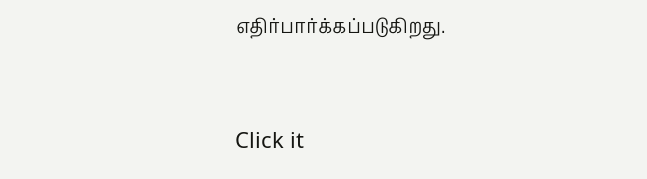எதிர்பார்க்கப்படுகிறது.


Click it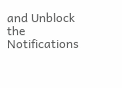and Unblock the Notifications